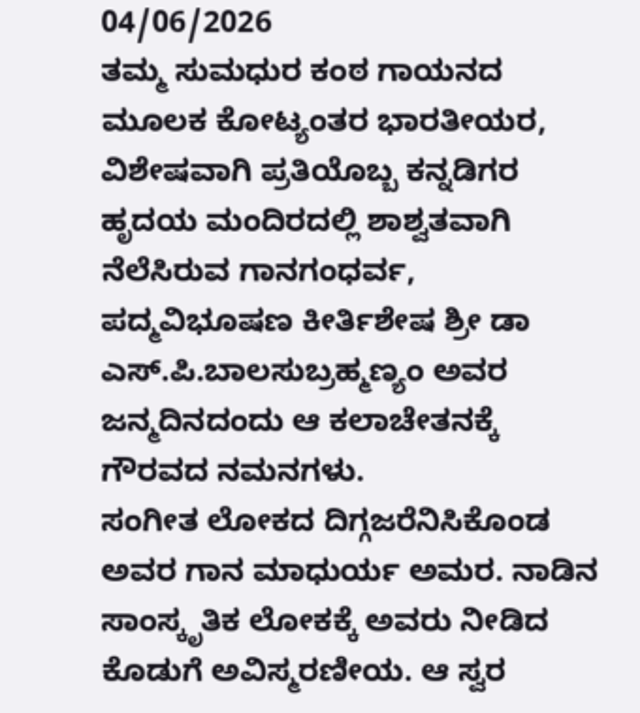04/06/2026
ತಮ್ಮ ಸುಮಧುರ ಕಂಠ ಗಾಯನದ ಮೂಲಕ ಕೋಟ್ಯಂತರ ಭಾರತೀಯರ, ವಿಶೇಷವಾಗಿ ಪ್ರತಿಯೊಬ್ಬ ಕನ್ನಡಿಗರ ಹೃದಯ ಮಂದಿರದಲ್ಲಿ ಶಾಶ್ವತವಾಗಿ ನೆಲೆಸಿರುವ ಗಾನಗಂಧರ್ವ, ಪದ್ಮವಿಭೂಷಣ ಕೀರ್ತಿಶೇಷ ಶ್ರೀ ಡಾ ಎಸ್.ಪಿ.ಬಾಲಸುಬ್ರಹ್ಮಣ್ಯಂ ಅವರ ಜನ್ಮದಿನದಂದು ಆ ಕಲಾಚೇತನಕ್ಕೆ ಗೌರವದ ನಮನಗಳು.
ಸಂಗೀತ ಲೋಕದ ದಿಗ್ಗಜರೆನಿಸಿಕೊಂಡ ಅವರ ಗಾನ ಮಾಧುರ್ಯ ಅಮರ. ನಾಡಿನ ಸಾಂಸ್ಕೃತಿಕ ಲೋಕಕ್ಕೆ ಅವರು ನೀಡಿದ ಕೊಡುಗೆ ಅವಿಸ್ಮರಣೀಯ. ಆ ಸ್ವರ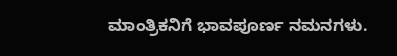ಮಾಂತ್ರಿಕನಿಗೆ ಭಾವಪೂರ್ಣ ನಮನಗಳು.